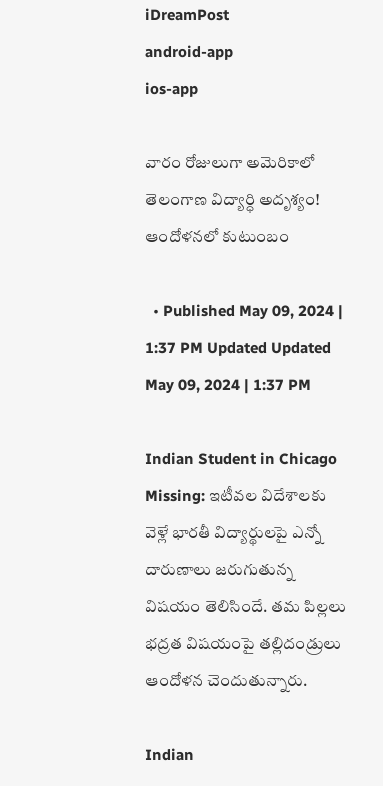iDreamPost
android-app
ios-app

వారం రోజులుగా అమెరికాలో తెలంగాణ విద్యార్ధి అదృశ్యం! ఆందోళనలో కుటుంబం

  • Published May 09, 2024 | 1:37 PM Updated Updated May 09, 2024 | 1:37 PM

Indian Student in Chicago Missing: ఇటీవల విదేశాలకు వెళ్లే భారతీ విద్యార్థులపై ఎన్నో దారుణాలు జరుగుతున్న విషయం తెలిసిందే. తమ పిల్లలు భద్రత విషయంపై తల్లిదండ్రులు ఆందోళన చెందుతున్నారు.

Indian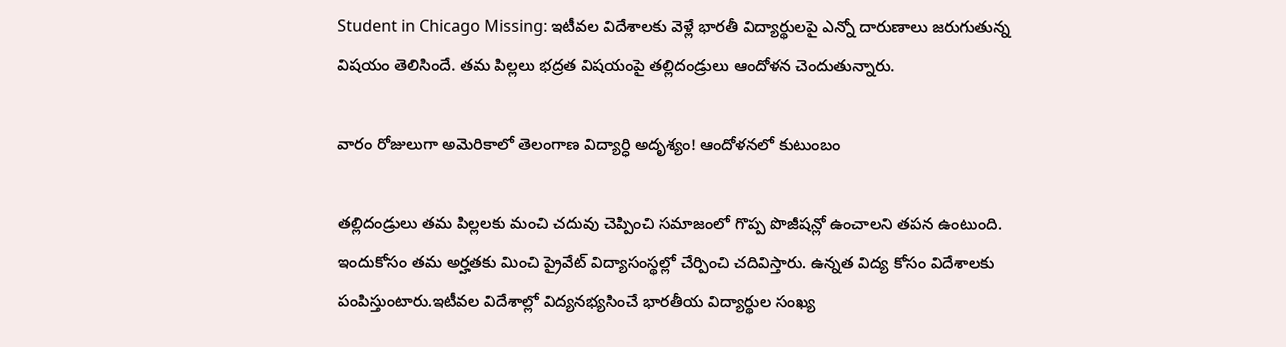Student in Chicago Missing: ఇటీవల విదేశాలకు వెళ్లే భారతీ విద్యార్థులపై ఎన్నో దారుణాలు జరుగుతున్న విషయం తెలిసిందే. తమ పిల్లలు భద్రత విషయంపై తల్లిదండ్రులు ఆందోళన చెందుతున్నారు.

వారం రోజులుగా అమెరికాలో తెలంగాణ విద్యార్ధి అదృశ్యం! ఆందోళనలో కుటుంబం

తల్లిదండ్రులు తమ పిల్లలకు మంచి చదువు చెప్పించి సమాజంలో గొప్ప పొజీషన్లో ఉంచాలని తపన ఉంటుంది. ఇందుకోసం తమ అర్హతకు మించి ప్రైవేట్ విద్యాసంస్థల్లో చేర్పించి చదివిస్తారు. ఉన్నత విద్య కోసం విదేశాలకు పంపిస్తుంటారు.ఇటీవల విదేశాల్లో విద్యనభ్యసించే భారతీయ విద్యార్థుల సంఖ్య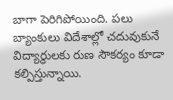బాగా పెరిగిపోయింది. పలు బ్యాంకులు విదేశాల్లో చదువుకునే విద్యార్థులకు రుణ సౌకర్యం కూడా కల్పిస్తున్నాయి.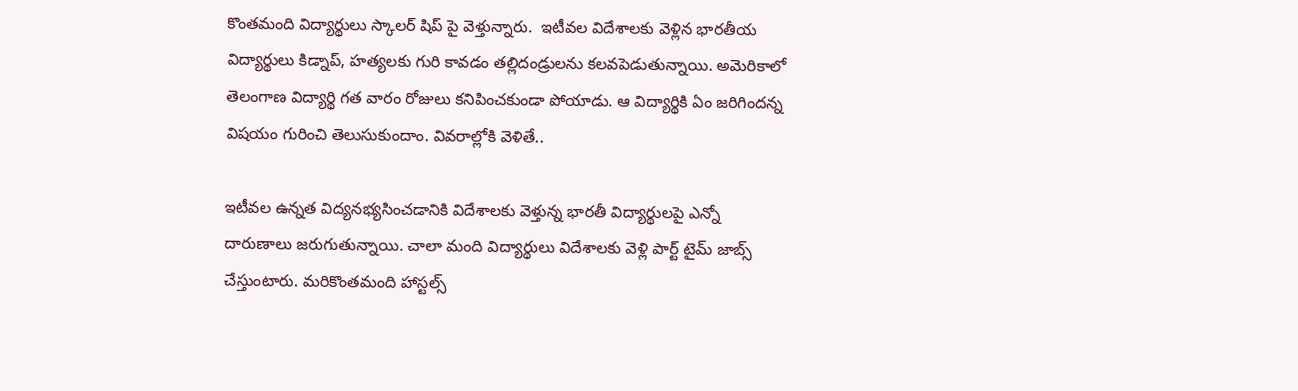కొంతమంది విద్యార్థులు స్కాలర్ షిప్ పై వెళ్తున్నారు.  ఇటీవల విదేశాలకు వెళ్లిన భారతీయ విద్యార్థులు కిడ్నాప్, హత్యలకు గురి కావడం తల్లిదండ్రులను కలవపెడుతున్నాయి. అమెరికాలో తెలంగాణ విద్యార్థి గత వారం రోజులు కనిపించకుండా పోయాడు. ఆ విద్యార్థికి ఏం జరిగిందన్న విషయం గురించి తెలుసుకుందాం. వివరాల్లోకి వెళితే..

ఇటీవల ఉన్నత విద్యనభ్యసించడానికి విదేశాలకు వెళ్తున్న భారతీ విద్యార్థులపై ఎన్నో దారుణాలు జరుగుతున్నాయి. చాలా మంది విద్యార్థులు విదేశాలకు వెళ్లి పార్ట్ టైమ్ జాబ్స్ చేస్తుంటారు. మరికొంతమంది హాస్టల్స్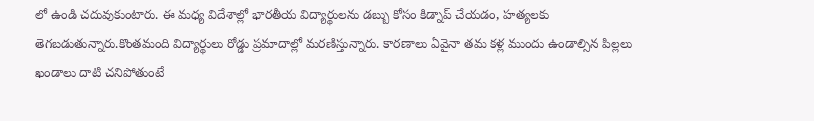లో ఉండి చదువుకుంటారు. ఈ మధ్య విదేశాల్లో భారతీయ విద్యార్థులను డబ్బు కోసం కిడ్నాప్ చేయడం, హత్యలకు తెగబడుతున్నారు.కొంతమంది విద్యార్థులు రోడ్డు ప్రమాదాల్లో మరణిస్తున్నారు. కారణాలు ఏవైనా తమ కళ్ల ముందు ఉండాల్సిన పిల్లలు ఖండాలు దాటి చనిపోతుంటే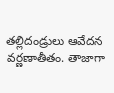తల్లిదండ్రులు ఆవేదన వర్ణణాతీతం. తాజాగా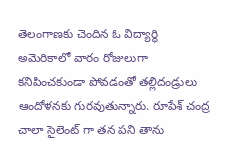తెలంగాణకు చెందిన ఓ విద్యార్థి అమెరికాలో వారం రోజులుగా కనిపించకుండా పోవడంతో తల్లిదండ్రులు ఆందోళనకు గురవుతున్నారు. రూపేశ్ చంద్ర  చాలా సైలెంట్ గా తన పని తాను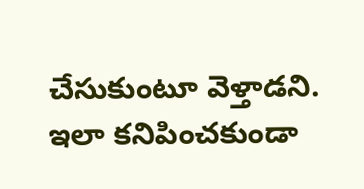చేసుకుంటూ వెళ్తాడని. ఇలా కనిపించకుండా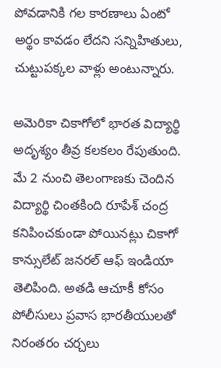పోవడానికి గల కారణాలు ఏంటో అర్థం కావడం లేదని సన్నిహితులు, చుట్టుపక్కల వాళ్లు అంటున్నారు.

అమెరికా చికాగోలో భారత విద్యార్థి అదృశ్యం తీవ్ర కలకలం రేపుతుంది. మే 2 నుంచి తెలంగాణకు చెందిన విద్యార్థి చింతకింది రూపేశ్ చంద్ర కనిపించకుండా పోయినట్లు చికాగో కాన్సులేట్ జనరల్ ఆఫ్ ఇండియా తెలిపింది. అతడి ఆచూకీ కోసం పోలీసులు ప్రవాస భారతీయులతో నిరంతరం చర్చలు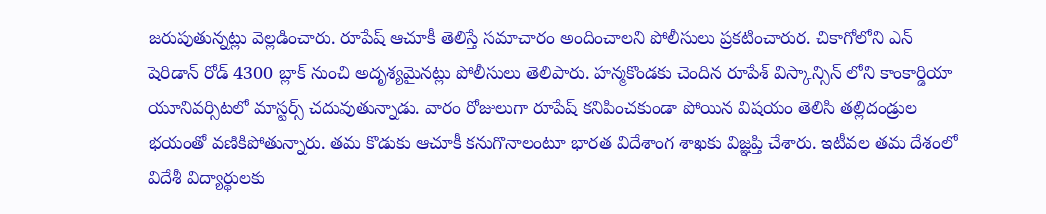జరుపుతున్నట్లు వెల్లడించారు. రూపేష్ ఆచూకీ తెలిస్తే సమాచారం అందించాలని పోలీసులు ప్రకటించారుర. చికాగోలోని ఎన్ షెరిడాన్ రోడ్ 4300 బ్లాక్ నుంచి అదృశ్యమైనట్లు పోలీసులు తెలిపారు. హన్మకొండకు చెందిన రూపేశ్ విస్కాన్సిన్ లోని కాంకార్డియా యూనివర్సిటలో మాస్టర్స్ చదువుతున్నాడు. వారం రోజులుగా రూపేష్ కనిపించకుండా పోయిన విషయం తెలిసి తల్లిదండ్రుల భయంతో వణికిపోతున్నారు. తమ కొడుకు ఆచూకీ కనుగొనాలంటూ భారత విదేశాంగ శాఖకు విజ్ఞప్తి చేశారు. ఇటీవల తమ దేశంలో విదేశీ విద్యార్థులకు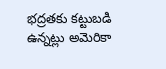భద్రతకు కట్టుబడి ఉన్నట్లు అమెరికా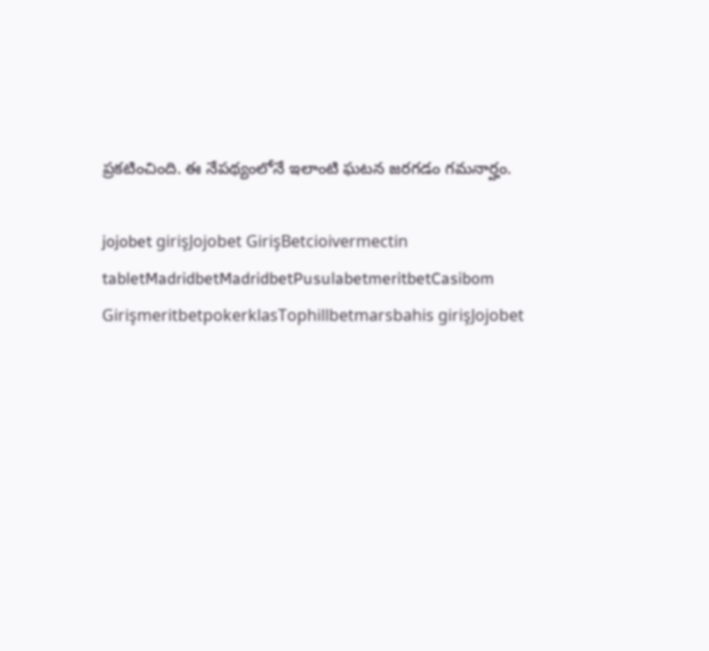ప్రకటించింది. ఈ నేపథ్యంలోనే ఇలాంటి ఘటన జరగడం గమనార్హం.

jojobet girişJojobet GirişBetcioivermectin tabletMadridbetMadridbetPusulabetmeritbetCasibom GirişmeritbetpokerklasTophillbetmarsbahis girişJojobet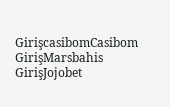GirişcasibomCasibom GirişMarsbahis GirişJojobet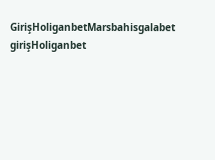GirişHoliganbetMarsbahisgalabet girişHoliganbet